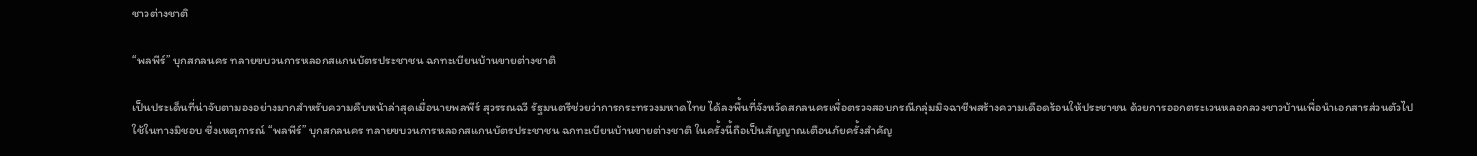ชาวต่างชาติ

“พลพีร์” บุกสกลนคร ทลายขบวนการหลอกสแกนบัตรประชาชน ฉกทะเบียนบ้านขายต่างชาติ

เป็นประเด็นที่น่าจับตามองอย่างมากสำหรับความคืบหน้าล่าสุดเมื่อนายพลพีร์ สุวรรณฉวี รัฐมนตรีช่วยว่าการกระทรวงมหาดไทย ได้ลงพื้นที่จังหวัดสกลนครเพื่อตรวจสอบกรณีกลุ่มมิจฉาชีพสร้างความเดือดร้อนให้ประชาชน ด้วยการออกตระเวนหลอกลวงชาวบ้านเพื่อนำเอกสารส่วนตัวไปใช้ในทางมิชอบ ซึ่งเหตุการณ์ “พลพีร์” บุกสกลนคร ทลายขบวนการหลอกสแกนบัตรประชาชน ฉกทะเบียนบ้านขายต่างชาติ ในครั้งนี้ถือเป็นสัญญาณเตือนภัยครั้งสำคัญ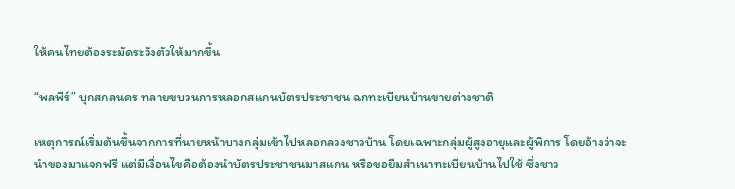ให้คนไทยต้องระมัดระวังตัวให้มากขึ้น

“พลพีร์” บุกสกลนคร ทลายขบวนการหลอกสแกนบัตรประชาชน ฉกทะเบียนบ้านขายต่างชาติ

เหตุการณ์เริ่มต้นขึ้นจากการที่นายหน้าบางกลุ่มเข้าไปหลอกลวงชาวบ้าน โดยเฉพาะกลุ่มผู้สูงอายุและผู้พิการ โดยอ้างว่าจะนำของมาแจกฟรี แต่มีเงื่อนไขคือต้องนำบัตรประชาชนมาสแกน หรือขอยืมสำเนาทะเบียนบ้านไปใช้ ซึ่งชาว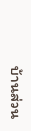บ้านส่วน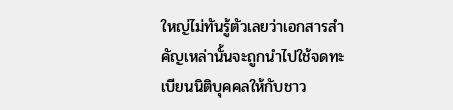ใหญ่ไม่ทันรู้ตัวเลยว่าเอกสารสำคัญเหล่านั้นจะถูกนำไปใช้จดทะเบียนนิติบุคคลให้กับชาว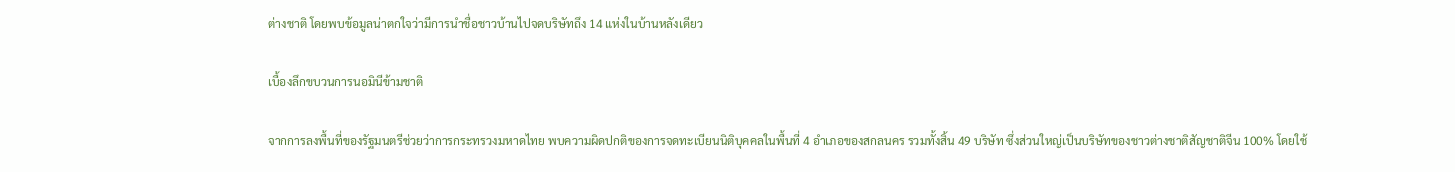ต่างชาติ โดยพบข้อมูลน่าตกใจว่ามีการนำชื่อชาวบ้านไปจดบริษัทถึง 14 แห่งในบ้านหลังเดียว

เบื้องลึกขบวนการนอมินีข้ามชาติ

จากการลงพื้นที่ของรัฐมนตรีช่วยว่าการกระทรวงมหาดไทย พบความผิดปกติของการจดทะเบียนนิติบุคคลในพื้นที่ 4 อำเภอของสกลนคร รวมทั้งสิ้น 49 บริษัท ซึ่งส่วนใหญ่เป็นบริษัทของชาวต่างชาติสัญชาติจีน 100% โดยใช้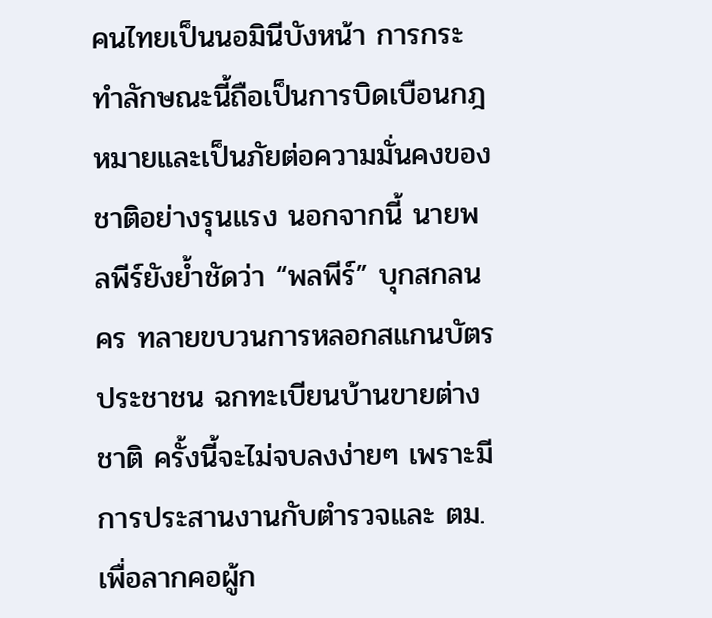คนไทยเป็นนอมินีบังหน้า การกระทำลักษณะนี้ถือเป็นการบิดเบือนกฎหมายและเป็นภัยต่อความมั่นคงของชาติอย่างรุนแรง นอกจากนี้ นายพลพีร์ยังย้ำชัดว่า “พลพีร์” บุกสกลนคร ทลายขบวนการหลอกสแกนบัตรประชาชน ฉกทะเบียนบ้านขายต่างชาติ ครั้งนี้จะไม่จบลงง่ายๆ เพราะมีการประสานงานกับตำรวจและ ตม. เพื่อลากคอผู้ก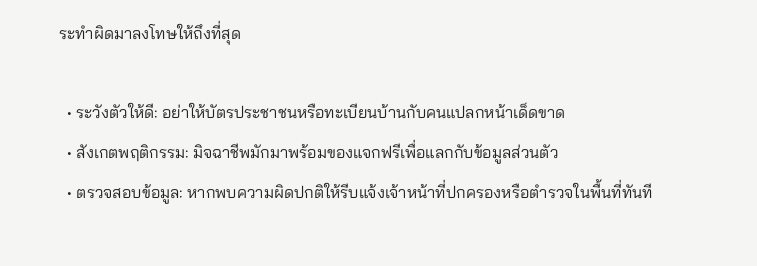ระทำผิดมาลงโทษให้ถึงที่สุด

  • ระวังตัวให้ดี: อย่าให้บัตรประชาชนหรือทะเบียนบ้านกับคนแปลกหน้าเด็ดขาด
  • สังเกตพฤติกรรม: มิจฉาชีพมักมาพร้อมของแจกฟรีเพื่อแลกกับข้อมูลส่วนตัว
  • ตรวจสอบข้อมูล: หากพบความผิดปกติให้รีบแจ้งเจ้าหน้าที่ปกครองหรือตำรวจในพื้นที่ทันที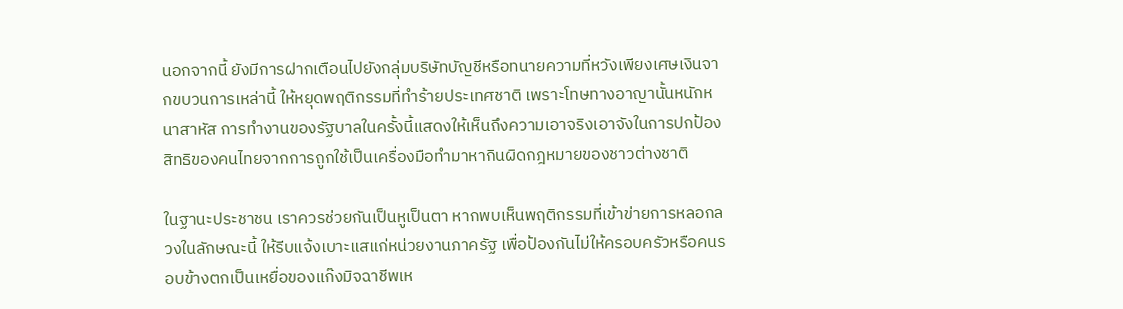นอกจากนี้ ยังมีการฝากเตือนไปยังกลุ่มบริษัทบัญชีหรือทนายความที่หวังเพียงเศษเงินจากขบวนการเหล่านี้ ให้หยุดพฤติกรรมที่ทำร้ายประเทศชาติ เพราะโทษทางอาญานั้นหนักหนาสาหัส การทำงานของรัฐบาลในครั้งนี้แสดงให้เห็นถึงความเอาจริงเอาจังในการปกป้องสิทธิของคนไทยจากการถูกใช้เป็นเครื่องมือทำมาหากินผิดกฎหมายของชาวต่างชาติ

ในฐานะประชาชน เราควรช่วยกันเป็นหูเป็นตา หากพบเห็นพฤติกรรมที่เข้าข่ายการหลอกลวงในลักษณะนี้ ให้รีบแจ้งเบาะแสแก่หน่วยงานภาครัฐ เพื่อป้องกันไม่ให้ครอบครัวหรือคนรอบข้างตกเป็นเหยื่อของแก๊งมิจฉาชีพเห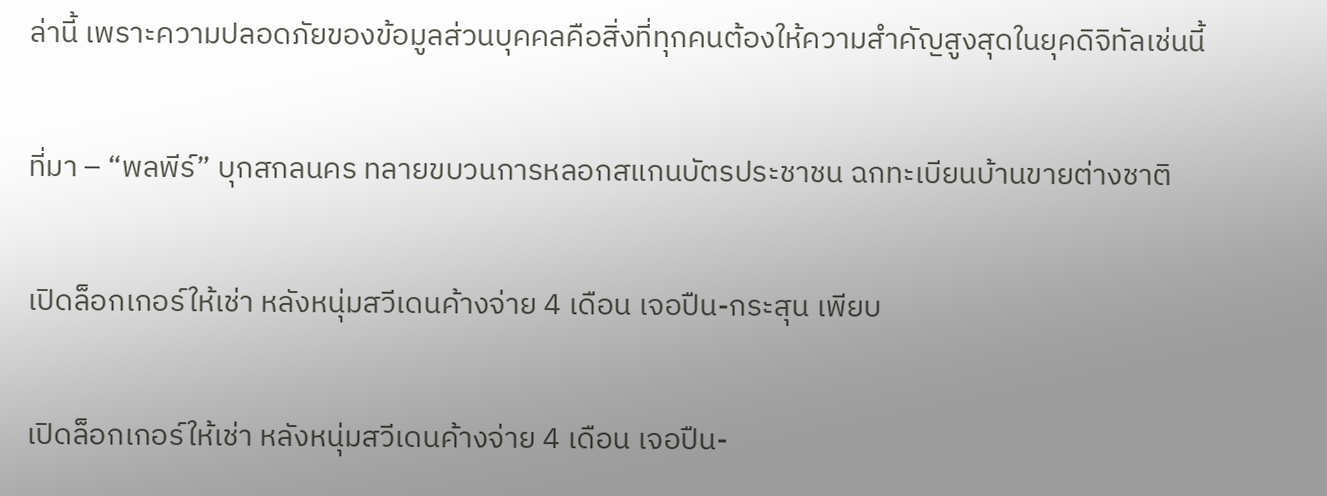ล่านี้ เพราะความปลอดภัยของข้อมูลส่วนบุคคลคือสิ่งที่ทุกคนต้องให้ความสำคัญสูงสุดในยุคดิจิทัลเช่นนี้

ที่มา – “พลพีร์” บุกสกลนคร ทลายขบวนการหลอกสแกนบัตรประชาชน ฉกทะเบียนบ้านขายต่างชาติ

เปิดล็อกเกอร์ให้เช่า หลังหนุ่มสวีเดนค้างจ่าย 4 เดือน เจอปืน-กระสุน เพียบ

เปิดล็อกเกอร์ให้เช่า หลังหนุ่มสวีเดนค้างจ่าย 4 เดือน เจอปืน-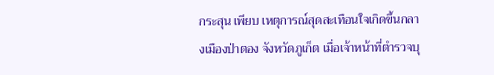กระสุน เพียบ เหตุการณ์สุดสะเทือนใจเกิดขึ้นกลางเมืองป่าตอง จังหวัดภูเก็ต เมื่อเจ้าหน้าที่ตำรวจบุ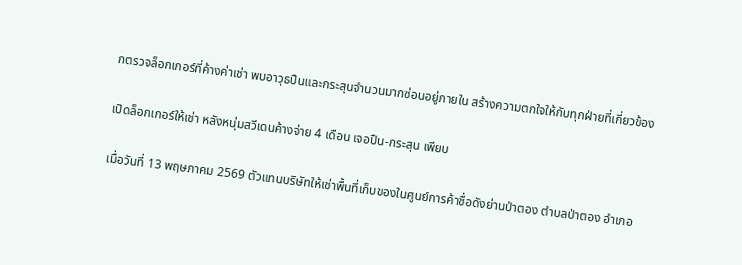กตรวจล็อกเกอร์ที่ค้างค่าเช่า พบอาวุธปืนและกระสุนจำนวนมากซ่อนอยู่ภายใน สร้างความตกใจให้กับทุกฝ่ายที่เกี่ยวข้อง

เปิดล็อกเกอร์ให้เช่า หลังหนุ่มสวีเดนค้างจ่าย 4 เดือน เจอปืน-กระสุน เพียบ

เมื่อวันที่ 13 พฤษภาคม 2569 ตัวแทนบริษัทให้เช่าพื้นที่เก็บของในศูนย์การค้าชื่อดังย่านป่าตอง ตำบลป่าตอง อำเภอ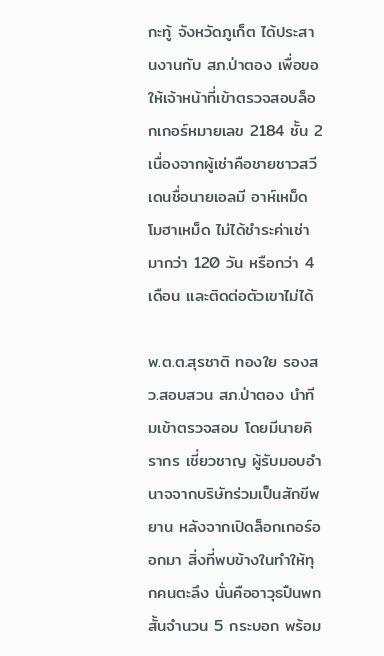กะทู้ จังหวัดภูเก็ต ได้ประสานงานกับ สภ.ป่าตอง เพื่อขอให้เจ้าหน้าที่เข้าตรวจสอบล็อกเกอร์หมายเลข 2184 ชั้น 2 เนื่องจากผู้เช่าคือชายชาวสวีเดนชื่อนายเอลมี อาห์เหม็ด โมฮาเหม็ด ไม่ได้ชำระค่าเช่ามากว่า 120 วัน หรือกว่า 4 เดือน และติดต่อตัวเขาไม่ได้

พ.ต.ต.สุรชาติ ทองใย รองสว.สอบสวน สภ.ป่าตอง นำทีมเข้าตรวจสอบ โดยมีนายคิรากร เชี่ยวชาญ ผู้รับมอบอำนาจจากบริษัทร่วมเป็นสักขีพยาน หลังจากเปิดล็อกเกอร์ออกมา สิ่งที่พบข้างในทำให้ทุกคนตะลึง นั่นคืออาวุธปืนพกสั้นจำนวน 5 กระบอก พร้อม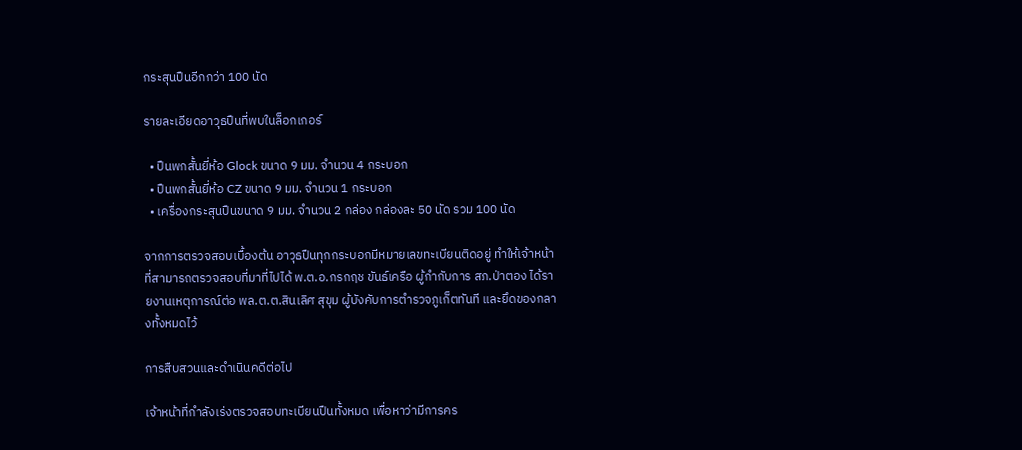กระสุนปืนอีกกว่า 100 นัด

รายละเอียดอาวุธปืนที่พบในล็อกเกอร์

  • ปืนพกสั้นยี่ห้อ Glock ขนาด 9 มม. จำนวน 4 กระบอก
  • ปืนพกสั้นยี่ห้อ CZ ขนาด 9 มม. จำนวน 1 กระบอก
  • เครื่องกระสุนปืนขนาด 9 มม. จำนวน 2 กล่อง กล่องละ 50 นัด รวม 100 นัด

จากการตรวจสอบเบื้องต้น อาวุธปืนทุกกระบอกมีหมายเลขทะเบียนติดอยู่ ทำให้เจ้าหน้าที่สามารถตรวจสอบที่มาที่ไปได้ พ.ต.อ.กรกฤช ขันธ์เครือ ผู้กำกับการ สภ.ป่าตอง ได้รายงานเหตุการณ์ต่อ พล.ต.ต.สินเลิศ สุขุม ผู้บังคับการตำรวจภูเก็ตทันที และยึดของกลางทั้งหมดไว้

การสืบสวนและดำเนินคดีต่อไป

เจ้าหน้าที่กำลังเร่งตรวจสอบทะเบียนปืนทั้งหมด เพื่อหาว่ามีการคร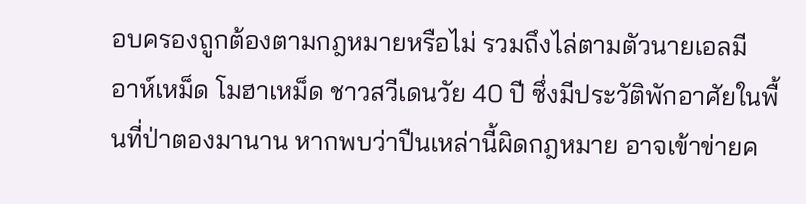อบครองถูกต้องตามกฎหมายหรือไม่ รวมถึงไล่ตามตัวนายเอลมี อาห์เหม็ด โมฮาเหม็ด ชาวสวีเดนวัย 40 ปี ซึ่งมีประวัติพักอาศัยในพื้นที่ป่าตองมานาน หากพบว่าปืนเหล่านี้ผิดกฎหมาย อาจเข้าข่ายค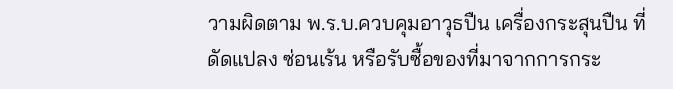วามผิดตาม พ.ร.บ.ควบคุมอาวุธปืน เครื่องกระสุนปืน ที่ดัดแปลง ซ่อนเร้น หรือรับซื้อของที่มาจากการกระ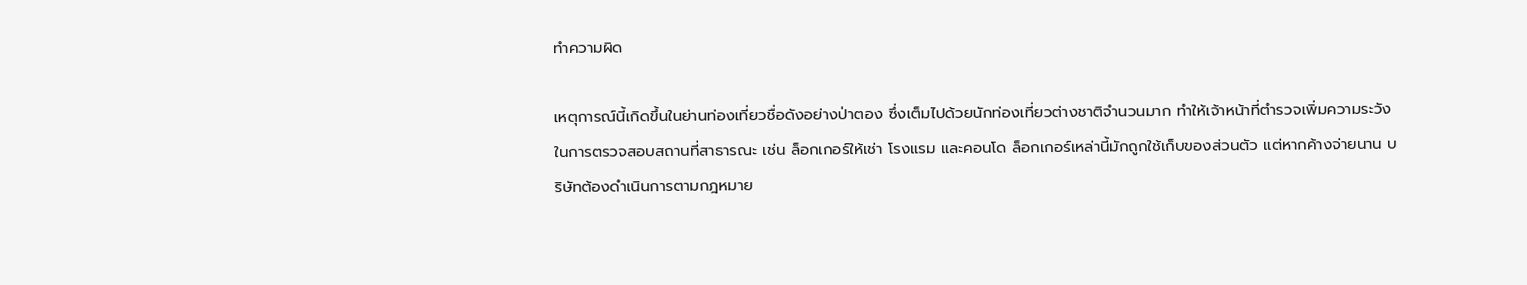ทำความผิด

เหตุการณ์นี้เกิดขึ้นในย่านท่องเที่ยวชื่อดังอย่างป่าตอง ซึ่งเต็มไปด้วยนักท่องเที่ยวต่างชาติจำนวนมาก ทำให้เจ้าหน้าที่ตำรวจเพิ่มความระวังในการตรวจสอบสถานที่สาธารณะ เช่น ล็อกเกอร์ให้เช่า โรงแรม และคอนโด ล็อกเกอร์เหล่านี้มักถูกใช้เก็บของส่วนตัว แต่หากค้างจ่ายนาน บริษัทต้องดำเนินการตามกฎหมาย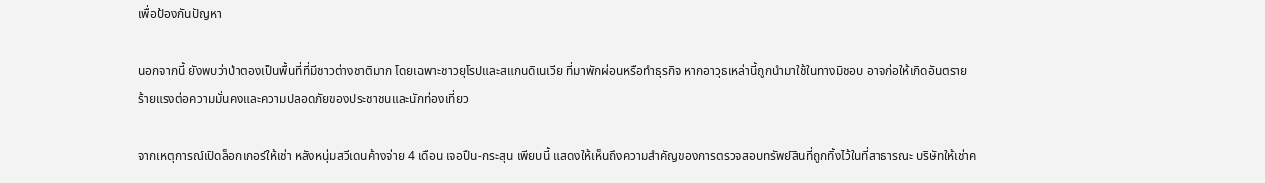เพื่อป้องกันปัญหา

นอกจากนี้ ยังพบว่าป่าตองเป็นพื้นที่ที่มีชาวต่างชาติมาก โดยเฉพาะชาวยุโรปและสแกนดิเนเวีย ที่มาพักผ่อนหรือทำธุรกิจ หากอาวุธเหล่านี้ถูกนำมาใช้ในทางมิชอบ อาจก่อให้เกิดอันตรายร้ายแรงต่อความมั่นคงและความปลอดภัยของประชาชนและนักท่องเที่ยว

จากเหตุการณ์เปิดล็อกเกอร์ให้เช่า หลังหนุ่มสวีเดนค้างจ่าย 4 เดือน เจอปืน-กระสุน เพียบนี้ แสดงให้เห็นถึงความสำคัญของการตรวจสอบทรัพย์สินที่ถูกทิ้งไว้ในที่สาธารณะ บริษัทให้เช่าค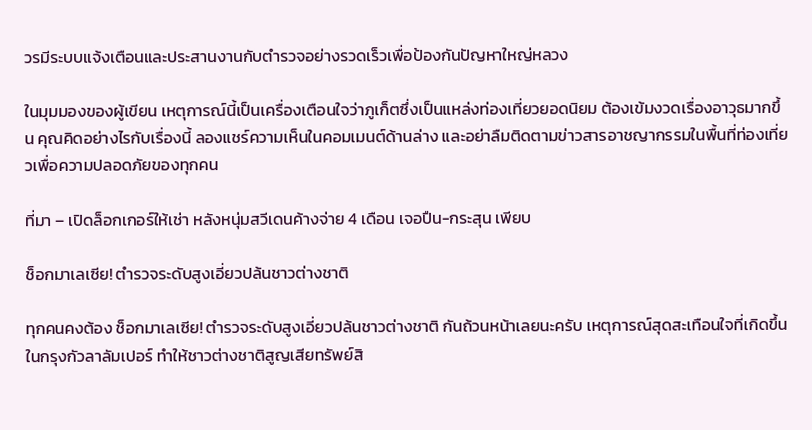วรมีระบบแจ้งเตือนและประสานงานกับตำรวจอย่างรวดเร็วเพื่อป้องกันปัญหาใหญ่หลวง

ในมุมมองของผู้เขียน เหตุการณ์นี้เป็นเครื่องเตือนใจว่าภูเก็ตซึ่งเป็นแหล่งท่องเที่ยวยอดนิยม ต้องเข้มงวดเรื่องอาวุธมากขึ้น คุณคิดอย่างไรกับเรื่องนี้ ลองแชร์ความเห็นในคอมเมนต์ด้านล่าง และอย่าลืมติดตามข่าวสารอาชญากรรมในพื้นที่ท่องเที่ยวเพื่อความปลอดภัยของทุกคน

ที่มา – เปิดล็อกเกอร์ให้เช่า หลังหนุ่มสวีเดนค้างจ่าย 4 เดือน เจอปืน-กระสุน เพียบ

ช็อกมาเลเซีย! ตำรวจระดับสูงเอี่ยวปล้นชาวต่างชาติ

ทุกคนคงต้อง ช็อกมาเลเซีย! ตำรวจระดับสูงเอี่ยวปล้นชาวต่างชาติ กันถ้วนหน้าเลยนะครับ เหตุการณ์สุดสะเทือนใจที่เกิดขึ้นในกรุงกัวลาลัมเปอร์ ทำให้ชาวต่างชาติสูญเสียทรัพย์สิ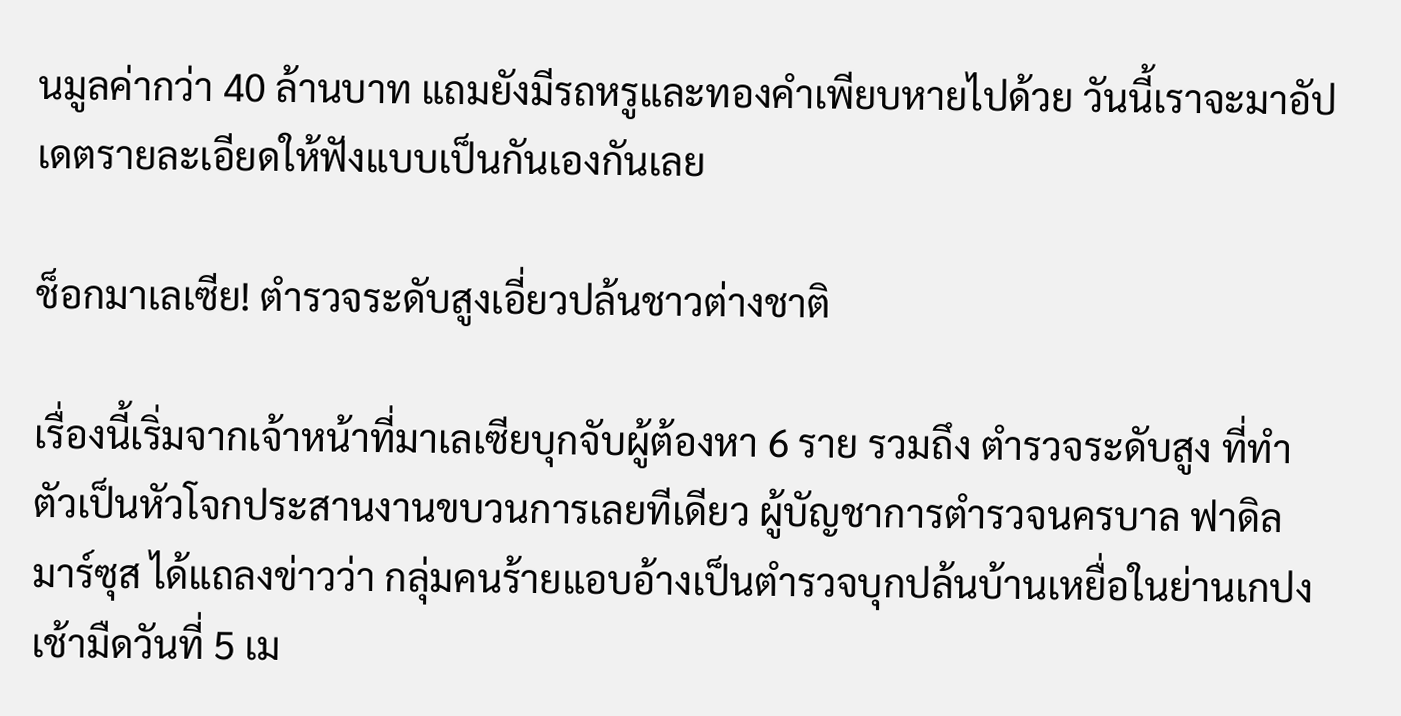นมูลค่ากว่า 40 ล้านบาท แถมยังมีรถหรูและทองคำเพียบหายไปด้วย วันนี้เราจะมาอัปเดตรายละเอียดให้ฟังแบบเป็นกันเองกันเลย

ช็อกมาเลเซีย! ตำรวจระดับสูงเอี่ยวปล้นชาวต่างชาติ

เรื่องนี้เริ่มจากเจ้าหน้าที่มาเลเซียบุกจับผู้ต้องหา 6 ราย รวมถึง ตำรวจระดับสูง ที่ทำตัวเป็นหัวโจกประสานงานขบวนการเลยทีเดียว ผู้บัญชาการตำรวจนครบาล ฟาดิล มาร์ซุส ได้แถลงข่าวว่า กลุ่มคนร้ายแอบอ้างเป็นตำรวจบุกปล้นบ้านเหยื่อในย่านเกปง เช้ามืดวันที่ 5 เม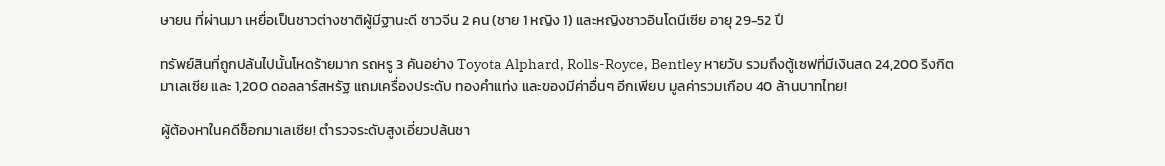ษายน ที่ผ่านมา เหยื่อเป็นชาวต่างชาติผู้มีฐานะดี ชาวจีน 2 คน (ชาย 1 หญิง 1) และหญิงชาวอินโดนีเซีย อายุ 29-52 ปี

ทรัพย์สินที่ถูกปล้นไปนั้นโหดร้ายมาก รถหรู 3 คันอย่าง Toyota Alphard, Rolls-Royce, Bentley หายวับ รวมถึงตู้เซฟที่มีเงินสด 24,200 ริงกิตมาเลเซีย และ 1,200 ดอลลาร์สหรัฐ แถมเครื่องประดับ ทองคำแท่ง และของมีค่าอื่นๆ อีกเพียบ มูลค่ารวมเกือบ 40 ล้านบาทไทย!

ผู้ต้องหาในคดีช็อกมาเลเซีย! ตำรวจระดับสูงเอี่ยวปล้นชา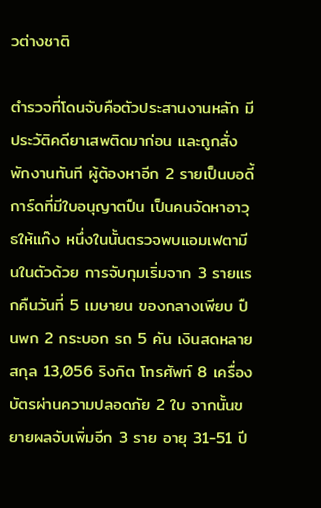วต่างชาติ

ตำรวจที่โดนจับคือตัวประสานงานหลัก มีประวัติคดียาเสพติดมาก่อน และถูกสั่งพักงานทันที ผู้ต้องหาอีก 2 รายเป็นบอดี้การ์ดที่มีใบอนุญาตปืน เป็นคนจัดหาอาวุธให้แก๊ง หนึ่งในนั้นตรวจพบแอมเฟตามีนในตัวด้วย การจับกุมเริ่มจาก 3 รายแรกคืนวันที่ 5 เมษายน ของกลางเพียบ ปืนพก 2 กระบอก รถ 5 คัน เงินสดหลายสกุล 13,056 ริงกิต โทรศัพท์ 8 เครื่อง บัตรผ่านความปลอดภัย 2 ใบ จากนั้นขยายผลจับเพิ่มอีก 3 ราย อายุ 31-51 ปี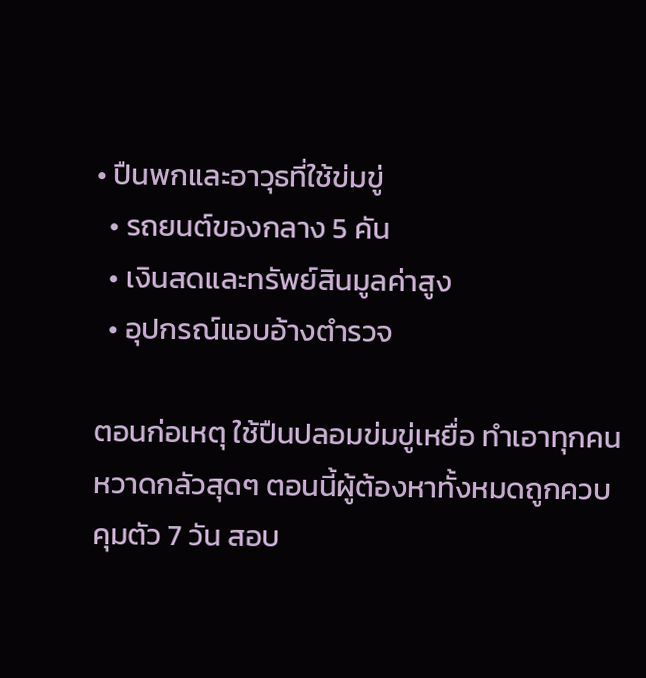• ปืนพกและอาวุธที่ใช้ข่มขู่
  • รถยนต์ของกลาง 5 คัน
  • เงินสดและทรัพย์สินมูลค่าสูง
  • อุปกรณ์แอบอ้างตำรวจ

ตอนก่อเหตุ ใช้ปืนปลอมข่มขู่เหยื่อ ทำเอาทุกคนหวาดกลัวสุดๆ ตอนนี้ผู้ต้องหาทั้งหมดถูกควบคุมตัว 7 วัน สอบ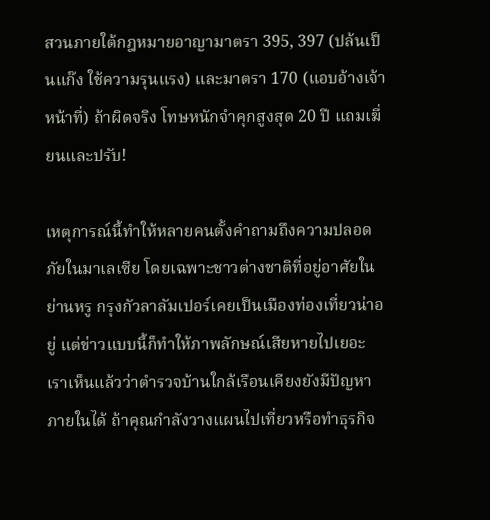สวนภายใต้กฎหมายอาญามาตรา 395, 397 (ปล้นเป็นแก๊ง ใช้ความรุนแรง) และมาตรา 170 (แอบอ้างเจ้าหน้าที่) ถ้าผิดจริง โทษหนักจำคุกสูงสุด 20 ปี แถมเฆี่ยนและปรับ!

เหตุการณ์นี้ทำให้หลายคนตั้งคำถามถึงความปลอดภัยในมาเลเซีย โดยเฉพาะชาวต่างชาติที่อยู่อาศัยในย่านหรู กรุงกัวลาลัมเปอร์เคยเป็นเมืองท่องเที่ยวน่าอยู่ แต่ข่าวแบบนี้ก็ทำให้ภาพลักษณ์เสียหายไปเยอะ เราเห็นแล้วว่าตำรวจบ้านใกล้เรือนเคียงยังมีปัญหาภายในได้ ถ้าคุณกำลังวางแผนไปเที่ยวหรือทำธุรกิจ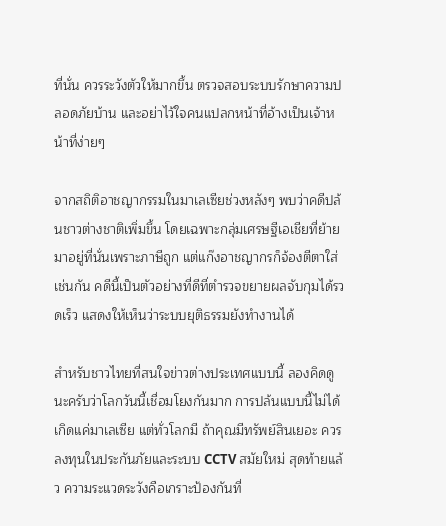ที่นั่น ควรระวังตัวให้มากขึ้น ตรวจสอบระบบรักษาความปลอดภัยบ้าน และอย่าไว้ใจคนแปลกหน้าที่อ้างเป็นเจ้าหน้าที่ง่ายๆ

จากสถิติอาชญากรรมในมาเลเซียช่วงหลังๆ พบว่าคดีปล้นชาวต่างชาติเพิ่มขึ้น โดยเฉพาะกลุ่มเศรษฐีเอเชียที่ย้ายมาอยู่ที่นั่นเพราะภาษีถูก แต่แก๊งอาชญากรก็จ้องตีตาใส่เช่นกัน คดีนี้เป็นตัวอย่างที่ดีที่ตำรวจขยายผลจับกุมได้รวดเร็ว แสดงให้เห็นว่าระบบยุติธรรมยังทำงานได้

สำหรับชาวไทยที่สนใจข่าวต่างประเทศแบบนี้ ลองคิดดูนะครับว่าโลกวันนี้เชื่อมโยงกันมาก การปล้นแบบนี้ไม่ได้เกิดแค่มาเลเซีย แต่ทั่วโลกมี ถ้าคุณมีทรัพย์สินเยอะ ควรลงทุนในประกันภัยและระบบ CCTV สมัยใหม่ สุดท้ายแล้ว ความระแวดระวังคือเกราะป้องกันที่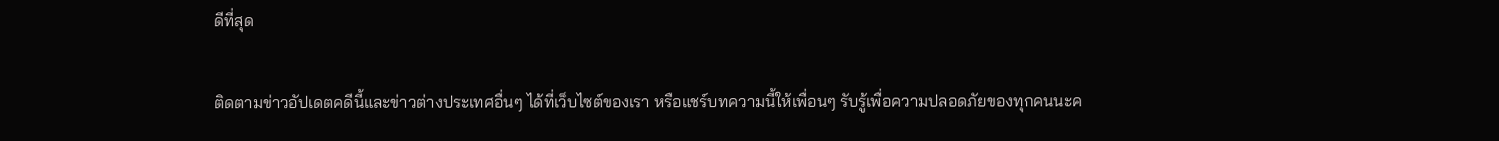ดีที่สุด

ติดตามข่าวอัปเดตคดีนี้และข่าวต่างประเทศอื่นๆ ได้ที่เว็บไซต์ของเรา หรือแชร์บทความนี้ให้เพื่อนๆ รับรู้เพื่อความปลอดภัยของทุกคนนะค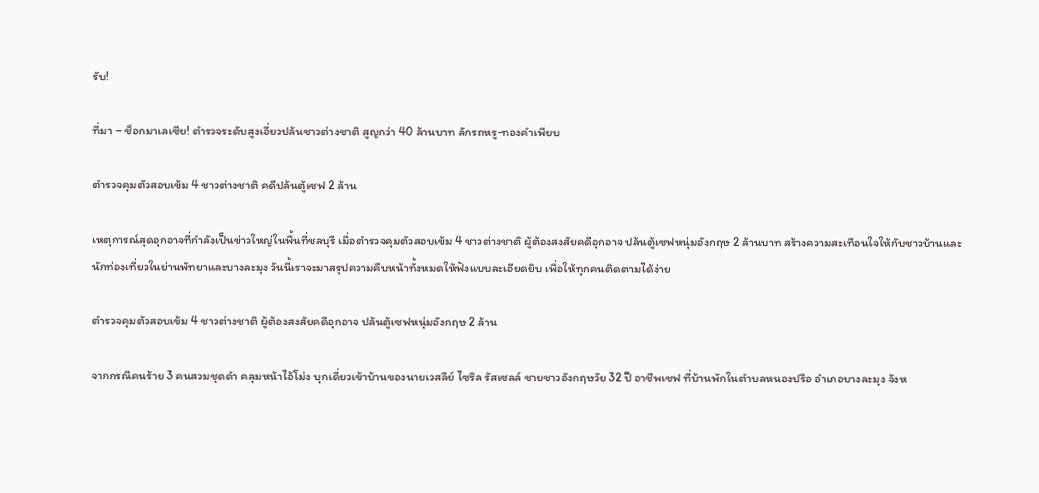รับ!

ที่มา – ช็อกมาเลเซีย! ตำรวจระดับสูงเอี่ยวปล้นชาวต่างชาติ สูญกว่า 40 ล้านบาท ลักรถหรู-ทองคำเพียบ

ตำรวจคุมตัวสอบเข้ม 4 ชาวต่างชาติ คดีปล้นตู้เซฟ 2 ล้าน

เหตุการณ์สุดอุกอาจที่กำลังเป็นข่าวใหญ่ในพื้นที่ชลบุรี เมื่อตำรวจคุมตัวสอบเข้ม 4 ชาวต่างชาติ ผู้ต้องสงสัยคดีอุกอาจ ปล้นตู้เซฟหนุ่มอังกฤษ 2 ล้านบาท สร้างความสะเทือนใจให้กับชาวบ้านและนักท่องเที่ยวในย่านพัทยาและบางละมุง วันนี้เราจะมาสรุปความคืบหน้าทั้งหมดให้ฟังแบบละเอียดยิบ เพื่อให้ทุกคนติดตามได้ง่าย

ตำรวจคุมตัวสอบเข้ม 4 ชาวต่างชาติ ผู้ต้องสงสัยคดีอุกอาจ ปล้นตู้เซฟหนุ่มอังกฤษ 2 ล้าน

จากกรณีคนร้าย 3 คนสวมชุดดำ คลุมหน้าไอ้โม่ง บุกเดี่ยวเข้าบ้านของนายเวสลีย์ ไซริล รัสเซลล์ ชายชาวอังกฤษวัย 32 ปี อาชีพเชฟ ที่บ้านพักในตำบลหนองปรือ อำเภอบางละมุง จังห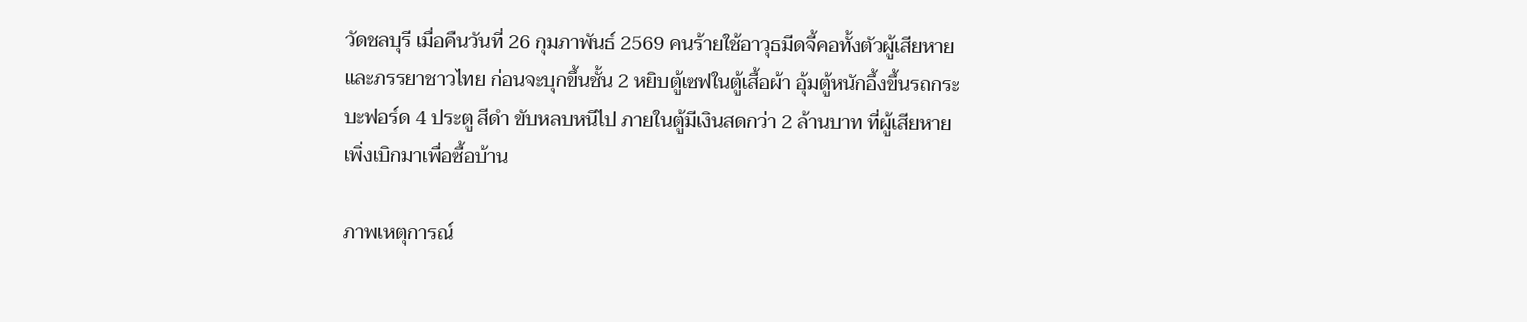วัดชลบุรี เมื่อคืนวันที่ 26 กุมภาพันธ์ 2569 คนร้ายใช้อาวุธมีดจี้คอทั้งตัวผู้เสียหายและภรรยาชาวไทย ก่อนจะบุกขึ้นชั้น 2 หยิบตู้เซฟในตู้เสื้อผ้า อุ้มตู้หนักอึ้งขึ้นรถกระบะฟอร์ด 4 ประตู สีดำ ขับหลบหนีไป ภายในตู้มีเงินสดกว่า 2 ล้านบาท ที่ผู้เสียหายเพิ่งเบิกมาเพื่อซื้อบ้าน

ภาพเหตุการณ์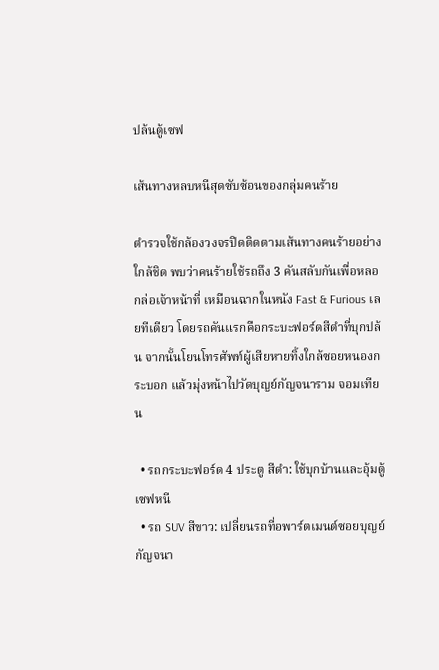ปล้นตู้เซฟ

เส้นทางหลบหนีสุดซับซ้อนของกลุ่มคนร้าย

ตำรวจใช้กล้องวงจรปิดติดตามเส้นทางคนร้ายอย่างใกล้ชิด พบว่าคนร้ายใช้รถถึง 3 คันสลับกันเพื่อหลอกล่อเจ้าหน้าที่ เหมือนฉากในหนัง Fast & Furious เลยทีเดียว โดยรถคันแรกคือกระบะฟอร์ดสีดำที่บุกปล้น จากนั้นโยนโทรศัพท์ผู้เสียหายทิ้งใกล้ซอยหนองกระบอก แล้วมุ่งหน้าไปวัดบุญย์กัญจนาราม จอมเทียน

  • รถกระบะฟอร์ด 4 ประตู สีดำ: ใช้บุกบ้านและอุ้มตู้เซฟหนี
  • รถ SUV สีขาว: เปลี่ยนรถที่อพาร์ตเมนต์ซอยบุญย์กัญจนา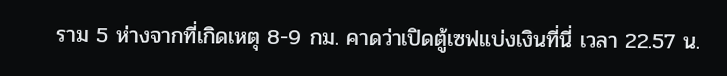ราม 5 ห่างจากที่เกิดเหตุ 8-9 กม. คาดว่าเปิดตู้เซฟแบ่งเงินที่นี่ เวลา 22.57 น.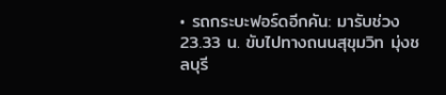• รถกระบะฟอร์ดอีกคัน: มารับช่วง 23.33 น. ขับไปทางถนนสุขุมวิท มุ่งชลบุรี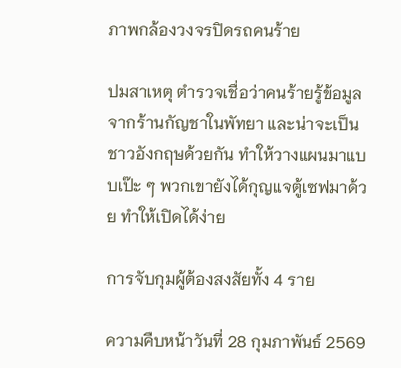ภาพกล้องวงจรปิดรถคนร้าย

ปมสาเหตุ ตำรวจเชื่อว่าคนร้ายรู้ข้อมูลจากร้านกัญชาในพัทยา และน่าจะเป็นชาวอังกฤษด้วยกัน ทำให้วางแผนมาแบบเป๊ะ ๆ พวกเขายังได้กุญแจตู้เซฟมาด้วย ทำให้เปิดได้ง่าย

การจับกุมผู้ต้องสงสัยทั้ง 4 ราย

ความคืบหน้าวันที่ 28 กุมภาพันธ์ 2569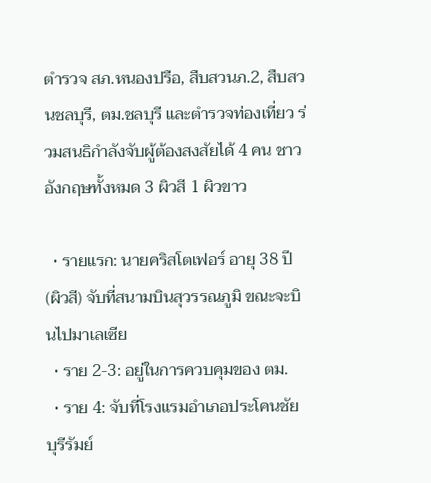ตำรวจ สภ.หนองปรือ, สืบสวนภ.2, สืบสวนชลบุรี, ตม.ชลบุรี และตำรวจท่องเที่ยว ร่วมสนธิกำลังจับผู้ต้องสงสัยได้ 4 คน ชาวอังกฤษทั้งหมด 3 ผิวสี 1 ผิวขาว

  • รายแรก: นายคริสโตเฟอร์ อายุ 38 ปี (ผิวสี) จับที่สนามบินสุวรรณภูมิ ขณะจะบินไปมาเลเซีย
  • ราย 2-3: อยู่ในการควบคุมของ ตม.
  • ราย 4: จับที่โรงแรมอำเภอประโคนชัย บุรีรัมย์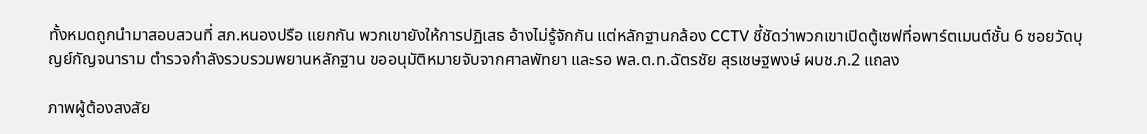ทั้งหมดถูกนำมาสอบสวนที่ สภ.หนองปรือ แยกกัน พวกเขายังให้การปฏิเสธ อ้างไม่รู้จักกัน แต่หลักฐานกล้อง CCTV ชี้ชัดว่าพวกเขาเปิดตู้เซฟที่อพาร์ตเมนต์ชั้น 6 ซอยวัดบุญย์กัญจนาราม ตำรวจกำลังรวบรวมพยานหลักฐาน ขออนุมัติหมายจับจากศาลพัทยา และรอ พล.ต.ท.ฉัตรชัย สุรเชษฐพงษ์ ผบช.ภ.2 แถลง

ภาพผู้ต้องสงสัย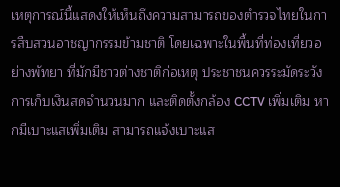เหตุการณ์นี้แสดงให้เห็นถึงความสามารถของตำรวจไทยในการสืบสวนอาชญากรรมข้ามชาติ โดยเฉพาะในพื้นที่ท่องเที่ยวอย่างพัทยา ที่มักมีชาวต่างชาติก่อเหตุ ประชาชนควรระมัดระวังการเก็บเงินสดจำนวนมาก และติดตั้งกล้อง CCTV เพิ่มเติม หากมีเบาะแสเพิ่มเติม สามารถแจ้งเบาะแส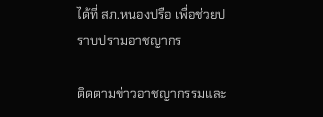ได้ที่ สภ.หนองปรือ เพื่อช่วยปราบปรามอาชญากร

ติดตามข่าวอาชญากรรมและ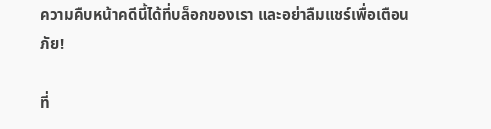ความคืบหน้าคดีนี้ได้ที่บล็อกของเรา และอย่าลืมแชร์เพื่อเตือนภัย!

ที่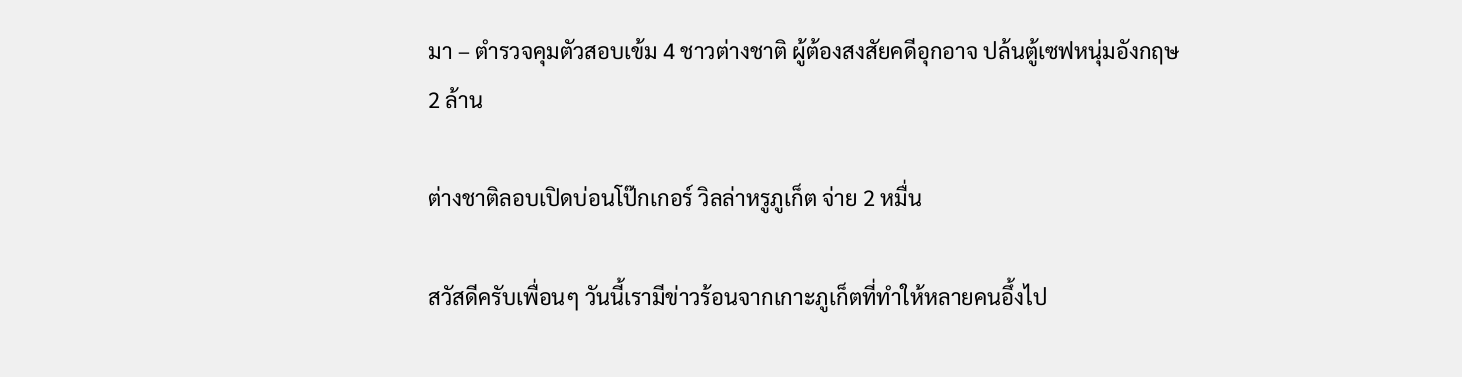มา – ตำรวจคุมตัวสอบเข้ม 4 ชาวต่างชาติ ผู้ต้องสงสัยคดีอุกอาจ ปล้นตู้เซฟหนุ่มอังกฤษ 2 ล้าน

ต่างชาติลอบเปิดบ่อนโป๊กเกอร์ วิลล่าหรูภูเก็ต จ่าย 2 หมื่น

สวัสดีครับเพื่อนๆ วันนี้เรามีข่าวร้อนจากเกาะภูเก็ตที่ทำให้หลายคนอึ้งไป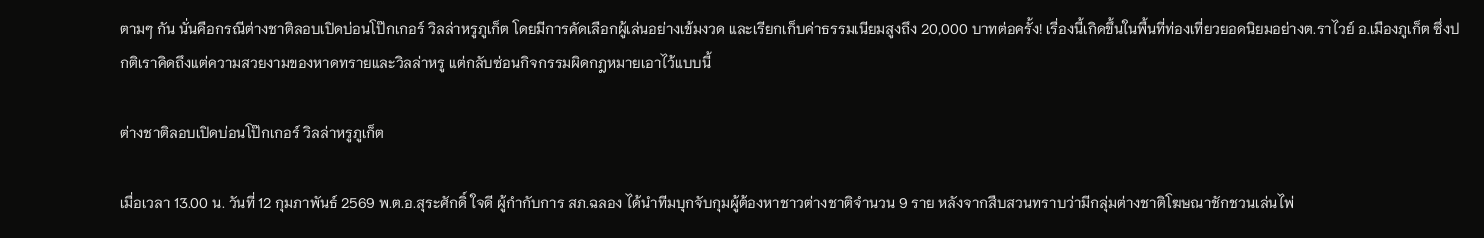ตามๆ กัน นั่นคือกรณีต่างชาติลอบเปิดบ่อนโป๊กเกอร์ วิลล่าหรูภูเก็ต โดยมีการคัดเลือกผู้เล่นอย่างเข้มงวด และเรียกเก็บค่าธรรมเนียมสูงถึง 20,000 บาทต่อครั้ง! เรื่องนี้เกิดขึ้นในพื้นที่ท่องเที่ยวยอดนิยมอย่างต.ราไวย์ อ.เมืองภูเก็ต ซึ่งปกติเราคิดถึงแต่ความสวยงามของหาดทรายและวิลล่าหรู แต่กลับซ่อนกิจกรรมผิดกฎหมายเอาไว้แบบนี้

ต่างชาติลอบเปิดบ่อนโป๊กเกอร์ วิลล่าหรูภูเก็ต

เมื่อเวลา 13.00 น. วันที่ 12 กุมภาพันธ์ 2569 พ.ต.อ.สุระศักดิ์ ใจดี ผู้กำกับการ สภ.ฉลอง ได้นำทีมบุกจับกุมผู้ต้องหาชาวต่างชาติจำนวน 9 ราย หลังจากสืบสวนทราบว่ามีกลุ่มต่างชาติโฆษณาชักชวนเล่นไพ่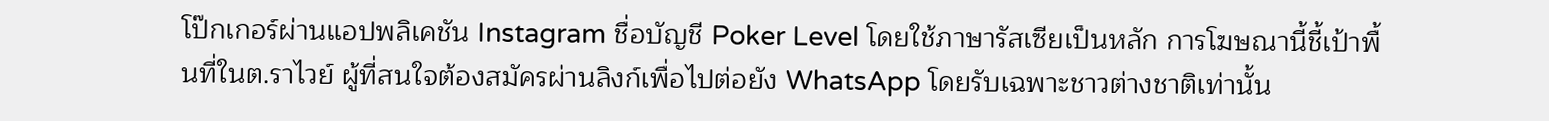โป๊กเกอร์ผ่านแอปพลิเคชัน Instagram ชื่อบัญชี Poker Level โดยใช้ภาษารัสเซียเป็นหลัก การโฆษณานี้ชี้เป้าพื้นที่ในต.ราไวย์ ผู้ที่สนใจต้องสมัครผ่านลิงก์เพื่อไปต่อยัง WhatsApp โดยรับเฉพาะชาวต่างชาติเท่านั้น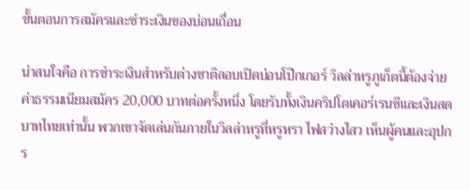ขั้นตอนการสมัครและชำระเงินของบ่อนเถื่อน

น่าสนใจคือ การชำระเงินสำหรับต่างชาติลอบเปิดบ่อนโป๊กเกอร์ วิลล่าหรูภูเก็ตนี้ต้องจ่ายค่าธรรมเนียมสมัคร 20,000 บาทต่อครั้งหนึ่ง โดยรับทั้งเงินคริปโตเคอร์เรนซีและเงินสดบาทไทยเท่านั้น พวกเขาจัดเล่นกันภายในวิลล่าหรูที่หรูหรา ไฟสว่างไสว เห็นผู้คนและอุปกร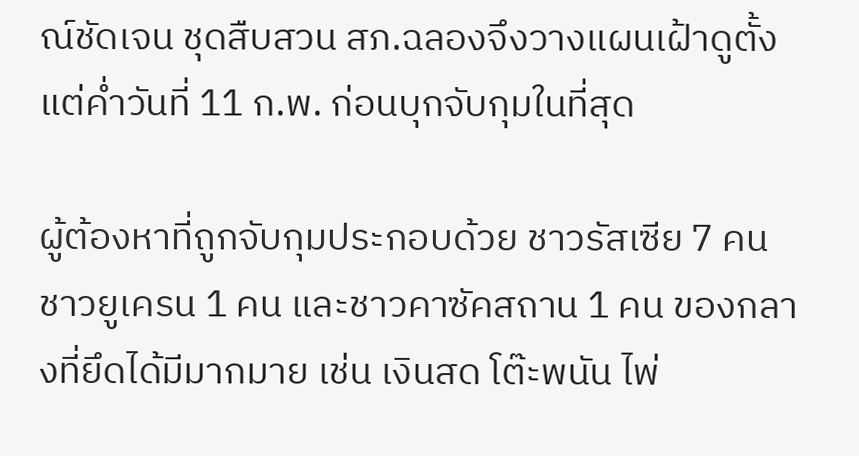ณ์ชัดเจน ชุดสืบสวน สภ.ฉลองจึงวางแผนเฝ้าดูตั้งแต่ค่ำวันที่ 11 ก.พ. ก่อนบุกจับกุมในที่สุด

ผู้ต้องหาที่ถูกจับกุมประกอบด้วย ชาวรัสเซีย 7 คน ชาวยูเครน 1 คน และชาวคาซัคสถาน 1 คน ของกลางที่ยึดได้มีมากมาย เช่น เงินสด โต๊ะพนัน ไพ่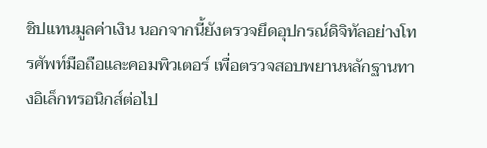ชิปแทนมูลค่าเงิน นอกจากนี้ยังตรวจยึดอุปกรณ์ดิจิทัลอย่างโทรศัพท์มือถือและคอมพิวเตอร์ เพื่อตรวจสอบพยานหลักฐานทางอิเล็กทรอนิกส์ต่อไป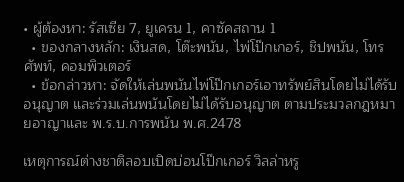• ผู้ต้องหา: รัสเซีย 7, ยูเครน 1, คาซัคสถาน 1
  • ของกลางหลัก: เงินสด, โต๊ะพนัน, ไพ่โป๊กเกอร์, ชิปพนัน, โทรศัพท์, คอมพิวเตอร์
  • ข้อกล่าวหา: จัดให้เล่นพนันไพ่โป๊กเกอร์เอาทรัพย์สินโดยไม่ได้รับอนุญาต และร่วมเล่นพนันโดยไม่ได้รับอนุญาต ตามประมวลกฎหมายอาญาและ พ.ร.บ.การพนัน พ.ศ.2478

เหตุการณ์ต่างชาติลอบเปิดบ่อนโป๊กเกอร์ วิลล่าหรู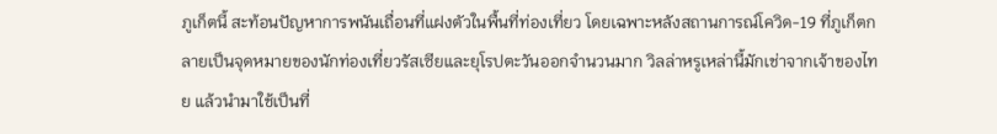ภูเก็ตนี้ สะท้อนปัญหาการพนันเถื่อนที่แฝงตัวในพื้นที่ท่องเที่ยว โดยเฉพาะหลังสถานการณ์โควิด-19 ที่ภูเก็ตกลายเป็นจุดหมายของนักท่องเที่ยวรัสเซียและยุโรปตะวันออกจำนวนมาก วิลล่าหรูเหล่านี้มักเช่าจากเจ้าของไทย แล้วนำมาใช้เป็นที่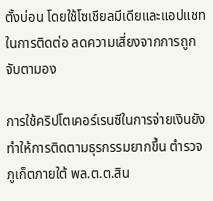ตั้งบ่อน โดยใช้โซเชียลมีเดียและแอปแชทในการติดต่อ ลดความเสี่ยงจากการถูกจับตามอง

การใช้คริปโตเคอร์เรนซีในการจ่ายเงินยังทำให้การติดตามธุรกรรมยากขึ้น ตำรวจภูเก็ตภายใต้ พล.ต.ต.สิน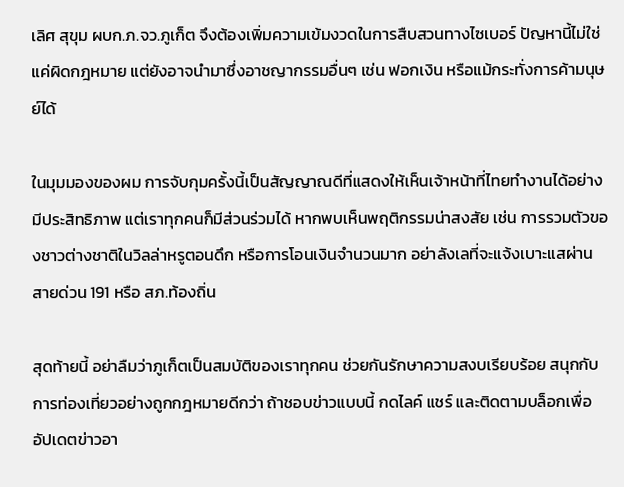เลิศ สุขุม ผบก.ภ.จว.ภูเก็ต จึงต้องเพิ่มความเข้มงวดในการสืบสวนทางไซเบอร์ ปัญหานี้ไม่ใช่แค่ผิดกฎหมาย แต่ยังอาจนำมาซึ่งอาชญากรรมอื่นๆ เช่น ฟอกเงิน หรือแม้กระทั่งการค้ามนุษย์ได้

ในมุมมองของผม การจับกุมครั้งนี้เป็นสัญญาณดีที่แสดงให้เห็นเจ้าหน้าที่ไทยทำงานได้อย่างมีประสิทธิภาพ แต่เราทุกคนก็มีส่วนร่วมได้ หากพบเห็นพฤติกรรมน่าสงสัย เช่น การรวมตัวของชาวต่างชาติในวิลล่าหรูตอนดึก หรือการโอนเงินจำนวนมาก อย่าลังเลที่จะแจ้งเบาะแสผ่านสายด่วน 191 หรือ สภ.ท้องถิ่น

สุดท้ายนี้ อย่าลืมว่าภูเก็ตเป็นสมบัติของเราทุกคน ช่วยกันรักษาความสงบเรียบร้อย สนุกกับการท่องเที่ยวอย่างถูกกฎหมายดีกว่า ถ้าชอบข่าวแบบนี้ กดไลค์ แชร์ และติดตามบล็อกเพื่ออัปเดตข่าวอา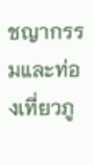ชญากรรมและท่องเที่ยวภู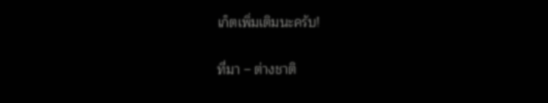เก็ตเพิ่มเติมนะครับ!

ที่มา – ต่างชาติ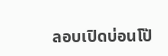ลอบเปิดบ่อนโป๊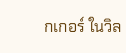กเกอร์ ในวิล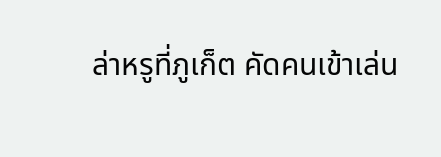ล่าหรูที่ภูเก็ต คัดคนเข้าเล่น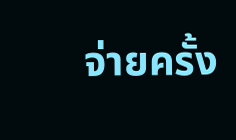จ่ายครั้ง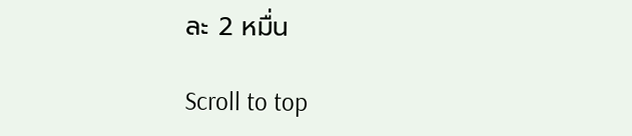ละ 2 หมื่น

Scroll to top